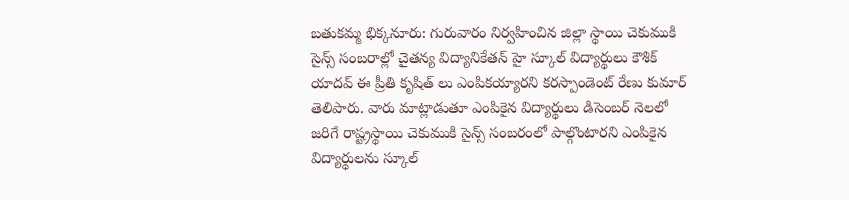బతుకమ్మ భిక్కనూరు: గురువారం నిర్వహించిన జిల్లా స్థాయి చెకుముకి సైన్స్ సంబరాల్లో చైతన్య విద్యానికేతన్ హై స్కూల్ విద్యార్థులు కౌశిక్ యాదవ్ ఈ ప్రీతి కృషిత్ లు ఎంపికయ్యారని కరస్పాండెంట్ రేణు కుమార్ తెలిపారు. వారు మాట్లాడుతూ ఎంపికైన విద్యార్థులు డిసెంబర్ నెలలో జరిగే రాష్ట్రస్థాయి చెకుముకి సైన్స్ సంబరంలో పాల్గొంటారని ఎంపికైన విద్యార్థులను స్కూల్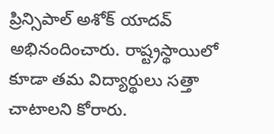ప్రిన్సిపాల్ అశోక్ యాదవ్ అభినందించారు. రాష్ట్రస్థాయిలో కూడా తమ విద్యార్థులు సత్తా చాటాలని కోరారు.